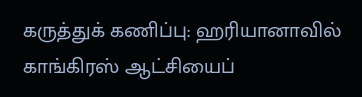கருத்துக் கணிப்பு: ஹரியானாவில் காங்கிரஸ் ஆட்சியைப்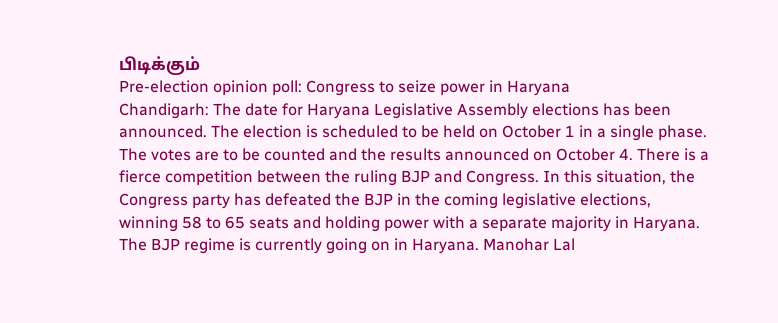பிடிக்கும்
Pre-election opinion poll: Congress to seize power in Haryana
Chandigarh: The date for Haryana Legislative Assembly elections has been announced. The election is scheduled to be held on October 1 in a single phase. The votes are to be counted and the results announced on October 4. There is a fierce competition between the ruling BJP and Congress. In this situation, the Congress party has defeated the BJP in the coming legislative elections, winning 58 to 65 seats and holding power with a separate majority in Haryana. The BJP regime is currently going on in Haryana. Manohar Lal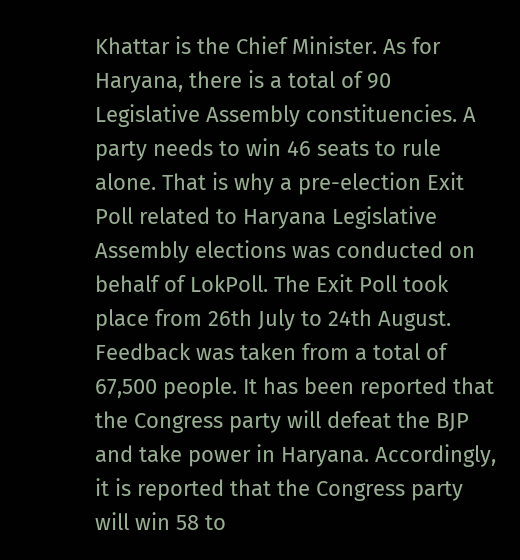Khattar is the Chief Minister. As for Haryana, there is a total of 90 Legislative Assembly constituencies. A party needs to win 46 seats to rule alone. That is why a pre-election Exit Poll related to Haryana Legislative Assembly elections was conducted on behalf of LokPoll. The Exit Poll took place from 26th July to 24th August. Feedback was taken from a total of 67,500 people. It has been reported that the Congress party will defeat the BJP and take power in Haryana. Accordingly, it is reported that the Congress party will win 58 to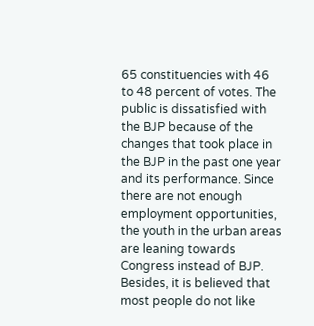65 constituencies with 46 to 48 percent of votes. The public is dissatisfied with the BJP because of the changes that took place in the BJP in the past one year and its performance. Since there are not enough employment opportunities, the youth in the urban areas are leaning towards Congress instead of BJP. Besides, it is believed that most people do not like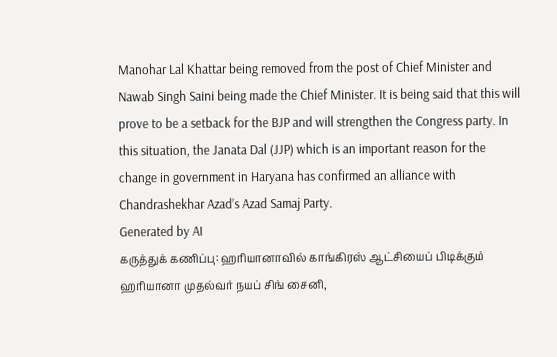Manohar Lal Khattar being removed from the post of Chief Minister and Nawab Singh Saini being made the Chief Minister. It is being said that this will prove to be a setback for the BJP and will strengthen the Congress party. In this situation, the Janata Dal (JJP) which is an important reason for the change in government in Haryana has confirmed an alliance with Chandrashekhar Azad’s Azad Samaj Party.
Generated by AI
கருத்துக் கணிப்பு: ஹரியானாவில் காங்கிரஸ் ஆட்சியைப் பிடிக்கும்
ஹரியானா முதல்வர் நயப் சிங் சைனி,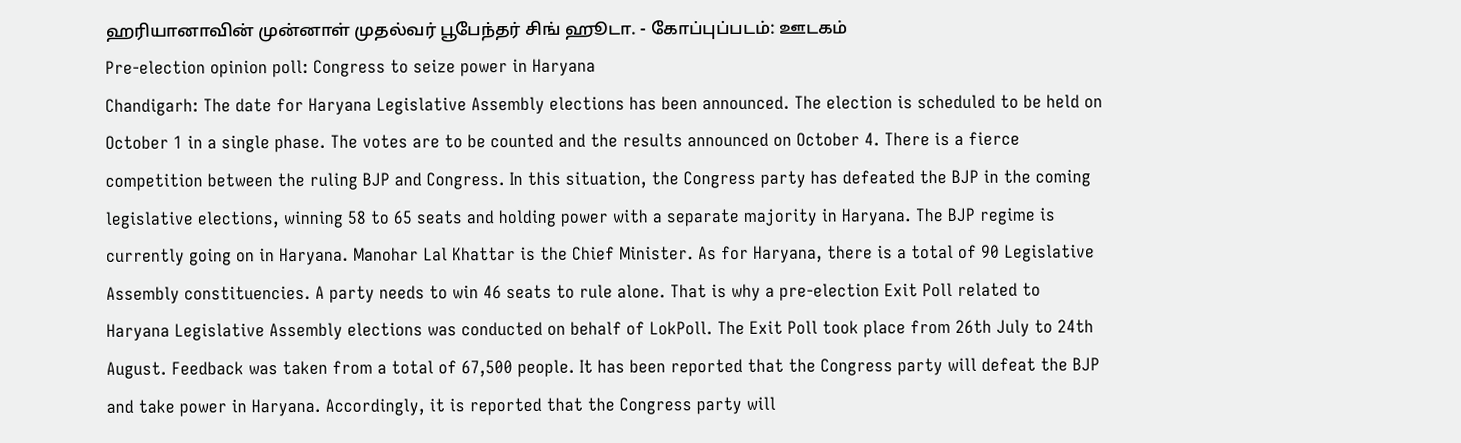ஹரியானாவின் முன்னாள் முதல்வர் பூபேந்தர் சிங் ஹூடா. - கோப்புப்படம்: ஊடகம்
Pre-election opinion poll: Congress to seize power in Haryana
Chandigarh: The date for Haryana Legislative Assembly elections has been announced. The election is scheduled to be held on October 1 in a single phase. The votes are to be counted and the results announced on October 4. There is a fierce competition between the ruling BJP and Congress. In this situation, the Congress party has defeated the BJP in the coming legislative elections, winning 58 to 65 seats and holding power with a separate majority in Haryana. The BJP regime is currently going on in Haryana. Manohar Lal Khattar is the Chief Minister. As for Haryana, there is a total of 90 Legislative Assembly constituencies. A party needs to win 46 seats to rule alone. That is why a pre-election Exit Poll related to Haryana Legislative Assembly elections was conducted on behalf of LokPoll. The Exit Poll took place from 26th July to 24th August. Feedback was taken from a total of 67,500 people. It has been reported that the Congress party will defeat the BJP and take power in Haryana. Accordingly, it is reported that the Congress party will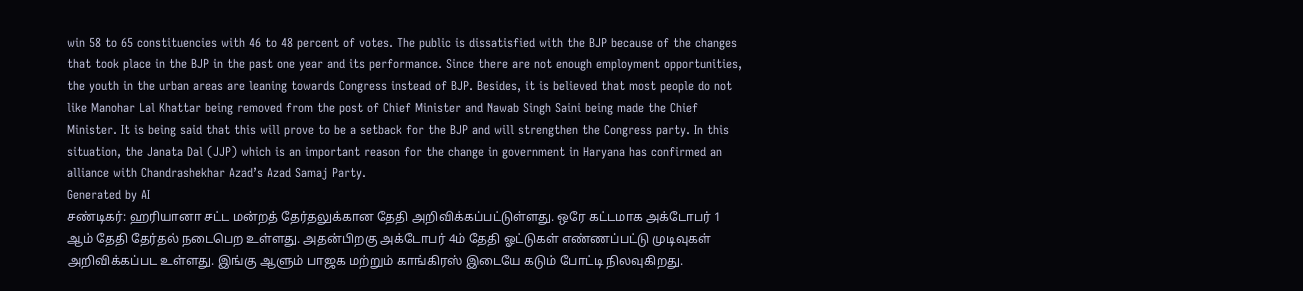win 58 to 65 constituencies with 46 to 48 percent of votes. The public is dissatisfied with the BJP because of the changes that took place in the BJP in the past one year and its performance. Since there are not enough employment opportunities, the youth in the urban areas are leaning towards Congress instead of BJP. Besides, it is believed that most people do not like Manohar Lal Khattar being removed from the post of Chief Minister and Nawab Singh Saini being made the Chief Minister. It is being said that this will prove to be a setback for the BJP and will strengthen the Congress party. In this situation, the Janata Dal (JJP) which is an important reason for the change in government in Haryana has confirmed an alliance with Chandrashekhar Azad’s Azad Samaj Party.
Generated by AI
சண்டிகர்: ஹரியானா சட்ட மன்றத் தேர்தலுக்கான தேதி அறிவிக்கப்பட்டுள்ளது. ஒரே கட்டமாக அக்டோபர் 1 ஆம் தேதி தேர்தல் நடைபெற உள்ளது. அதன்பிறகு அக்டோபர் 4ம் தேதி ஓட்டுகள் எண்ணப்பட்டு முடிவுகள் அறிவிக்கப்பட உள்ளது. இங்கு ஆளும் பாஜக மற்றும் காங்கிரஸ் இடையே கடும் போட்டி நிலவுகிறது.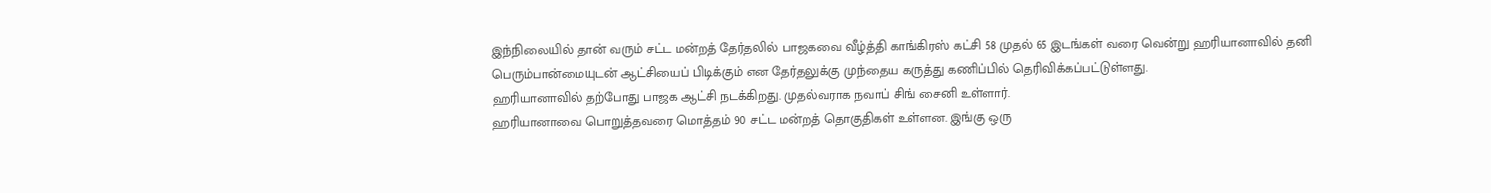இந்நிலையில் தான் வரும் சட்ட மன்றத் தேர்தலில் பாஜகவை வீழ்த்தி காங்கிரஸ் கட்சி 58 முதல் 65 இடங்கள் வரை வென்று ஹரியானாவில் தனி பெரும்பான்மையுடன் ஆட்சியைப் பிடிக்கும் என தேர்தலுக்கு முந்தைய கருத்து கணிப்பில் தெரிவிக்கப்பட்டுள்ளது.
ஹரியானாவில் தற்போது பாஜக ஆட்சி நடக்கிறது. முதல்வராக நவாப் சிங் சைனி உள்ளார்.
ஹரியானாவை பொறுத்தவரை மொத்தம் 90 சட்ட மன்றத் தொகுதிகள் உள்ளன. இங்கு ஒரு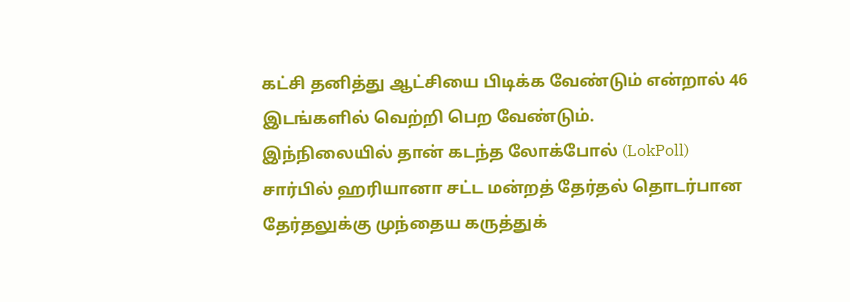கட்சி தனித்து ஆட்சியை பிடிக்க வேண்டும் என்றால் 46 இடங்களில் வெற்றி பெற வேண்டும்.
இந்நிலையில் தான் கடந்த லோக்போல் (LokPoll) சார்பில் ஹரியானா சட்ட மன்றத் தேர்தல் தொடர்பான தேர்தலுக்கு முந்தைய கருத்துக்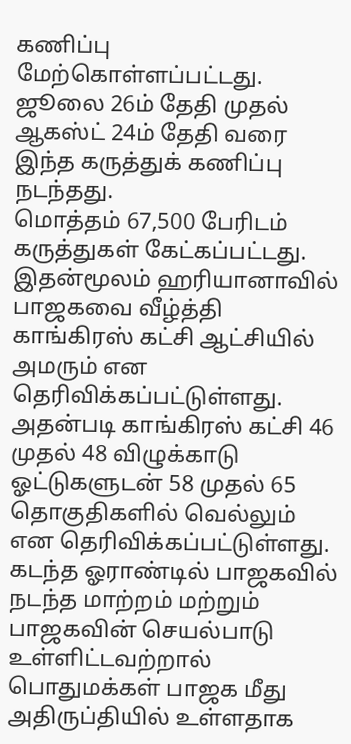கணிப்பு மேற்கொள்ளப்பட்டது. ஜூலை 26ம் தேதி முதல் ஆகஸ்ட் 24ம் தேதி வரை இந்த கருத்துக் கணிப்பு நடந்தது.
மொத்தம் 67,500 பேரிடம் கருத்துகள் கேட்கப்பட்டது. இதன்மூலம் ஹரியானாவில் பாஜகவை வீழ்த்தி காங்கிரஸ் கட்சி ஆட்சியில் அமரும் என தெரிவிக்கப்பட்டுள்ளது. அதன்படி காங்கிரஸ் கட்சி 46 முதல் 48 விழுக்காடு ஓட்டுகளுடன் 58 முதல் 65 தொகுதிகளில் வெல்லும் என தெரிவிக்கப்பட்டுள்ளது.
கடந்த ஓராண்டில் பாஜகவில் நடந்த மாற்றம் மற்றும் பாஜகவின் செயல்பாடு உள்ளிட்டவற்றால் பொதுமக்கள் பாஜக மீது அதிருப்தியில் உள்ளதாக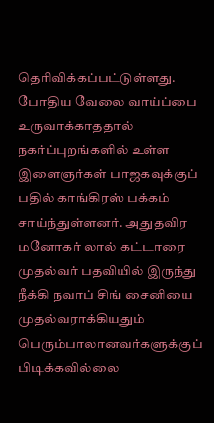தெரிவிக்கப்பட்டுள்ளது.
போதிய வேலை வாய்ப்பை உருவாக்காததால் நகர்ப்புறங்களில் உள்ள இளைஞர்கள் பாஜகவுக்குப் பதில் காங்கிரஸ் பக்கம் சாய்ந்துள்ளனர். அதுதவிர மனோகர் லால் கட்டாரை முதல்வர் பதவியில் இருந்து நீக்கி நவாப் சிங் சைனியை முதல்வராக்கியதும் பெரும்பாலானவர்களுக்குப் பிடிக்கவில்லை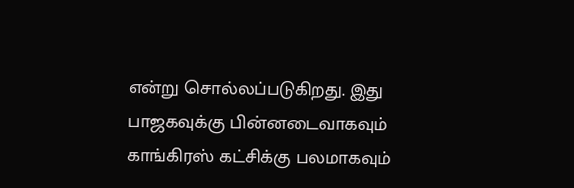என்று சொல்லப்படுகிறது. இது பாஜகவுக்கு பின்னடைவாகவும் காங்கிரஸ் கட்சிக்கு பலமாகவும்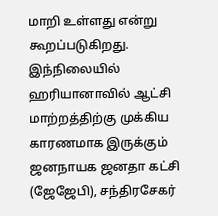மாறி உள்ளது என்று கூறப்படுகிறது.
இந்நிலையில் ஹரியானாவில் ஆட்சி மாற்றத்திற்கு முக்கிய காரணமாக இருக்கும் ஜனநாயக ஜனதா கட்சி (ஜேஜேபி), சந்திரசேகர்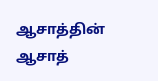ஆசாத்தின் ஆசாத்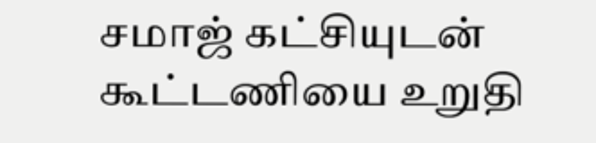சமாஜ் கட்சியுடன் கூட்டணியை உறுதி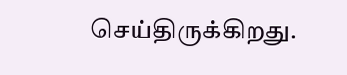செய்திருக்கிறது.